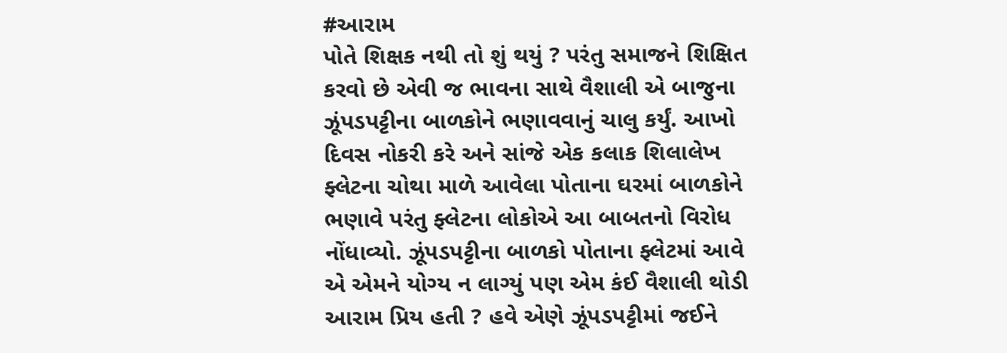#આરામ
પોતે શિક્ષક નથી તો શું થયું ? પરંતુ સમાજને શિક્ષિત કરવો છે એવી જ ભાવના સાથે વૈશાલી એ બાજુના ઝૂંપડપટ્ટીના બાળકોને ભણાવવાનું ચાલુ કર્યું. આખો દિવસ નોકરી કરે અને સાંજે એક કલાક શિલાલેખ ફ્લેટના ચોથા માળે આવેલા પોતાના ઘરમાં બાળકોને ભણાવે પરંતુ ફ્લેટના લોકોએ આ બાબતનો વિરોધ નોંધાવ્યો. ઝૂંપડપટ્ટીના બાળકો પોતાના ફ્લેટમાં આવે એ એમને યોગ્ય ન લાગ્યું પણ એમ કંઈ વૈશાલી થોડી આરામ પ્રિય હતી ? હવે એણે ઝૂંપડપટ્ટીમાં જઈને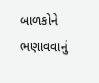બાળકોને ભણાવવાનું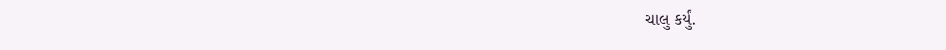ચાલુ કર્યું.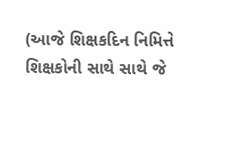(આજે શિક્ષકદિન નિમિત્તે શિક્ષકોની સાથે સાથે જે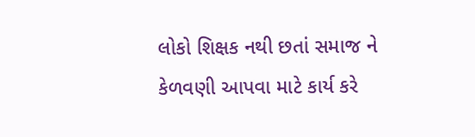લોકો શિક્ષક નથી છતાં સમાજ ને કેળવણી આપવા માટે કાર્ય કરે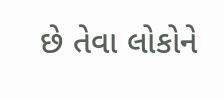છે તેવા લોકોને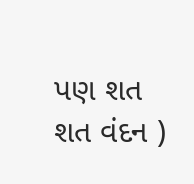પણ શત શત વંદન )